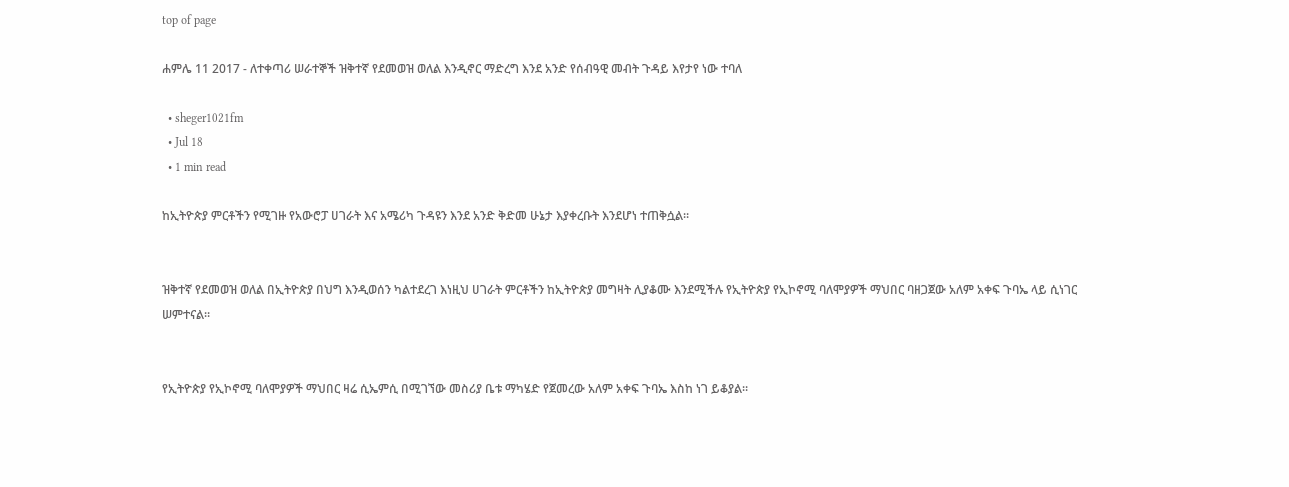top of page

ሐምሌ 11 2017 - ለተቀጣሪ ሠራተኞች ዝቅተኛ የደመወዝ ወለል እንዲኖር ማድረግ እንደ አንድ የሰብዓዊ መብት ጉዳይ እየታየ ነው ተባለ

  • sheger1021fm
  • Jul 18
  • 1 min read

ከኢትዮጵያ ምርቶችን የሚገዙ የአውሮፓ ሀገራት እና አሜሪካ ጉዳዩን እንደ አንድ ቅድመ ሁኔታ እያቀረቡት እንደሆነ ተጠቅሷል።


ዝቅተኛ የደመወዝ ወለል በኢትዮጵያ በህግ እንዲወሰን ካልተደረገ እነዚህ ሀገራት ምርቶችን ከኢትዮጵያ መግዛት ሊያቆሙ እንደሚችሉ የኢትዮጵያ የኢኮኖሚ ባለሞያዎች ማህበር ባዘጋጀው አለም አቀፍ ጉባኤ ላይ ሲነገር ሠምተናል።


የኢትዮጵያ የኢኮኖሚ ባለሞያዎች ማህበር ዛሬ ሲኤምሲ በሚገኘው መስሪያ ቤቱ ማካሄድ የጀመረው አለም አቀፍ ጉባኤ እስከ ነገ ይቆያል።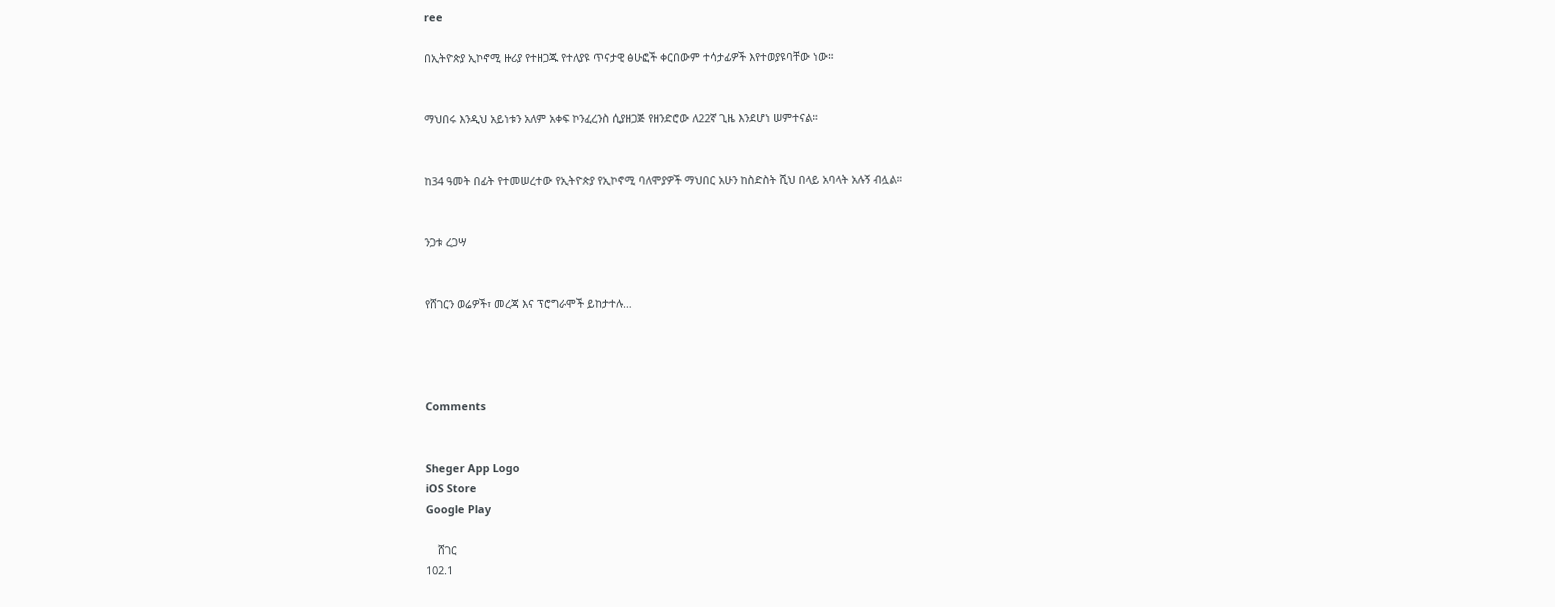ree

በኢትዮጵያ ኢኮኖሚ ዙሪያ የተዘጋጁ የተለያዩ ጥናታዊ ፅሁፎች ቀርበውም ተሳታፊዎች እየተወያዩባቸው ነው።


ማህበሩ እንዲህ አይነቱን አለም አቀፍ ኮንፈረንስ ሲያዘጋጅ የዘንድሮው ለ22ኛ ጊዜ እንደሆነ ሠምተናል።


ከ34 ዓመት በፊት የተመሠረተው የኢትዮጵያ የኢኮኖሚ ባለሞያዎች ማህበር አሁን ከስድስት ሺህ በላይ አባላት አሉኝ ብሏል።


ንጋቱ ረጋሣ


የሸገርን ወሬዎች፣ መረጃ እና ፕሮግራሞች ይከታተሉ…




Comments


Sheger App Logo
iOS Store
Google Play

    ሸገር
102.1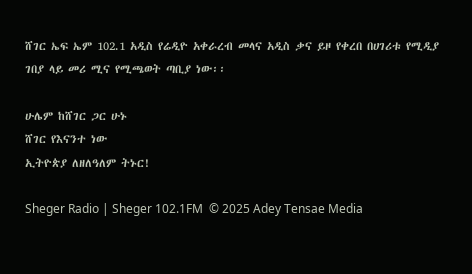ሸገር ኤፍ ኤም 102.1 አዲስ የሬዲዮ አቀራረብ መላና አዲስ ቃና ይዞ የቀረበ በሀገሪቱ የሚዲያ ገበያ ላይ መሪ ሚና የሚጫወት ጣቢያ ነው፡፡

ሁሌም ከሸገር ጋር ሁኑ
ሸገር የእናንተ ነው
ኢትዮጵያ ለዘለዓለም ትኑር!

Sheger Radio | Sheger 102.1FM  © 2025 Adey Tensae Media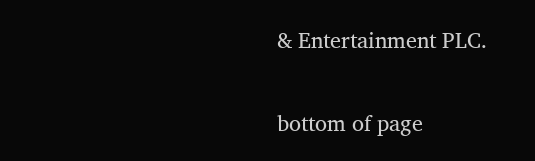& Entertainment PLC.

bottom of page